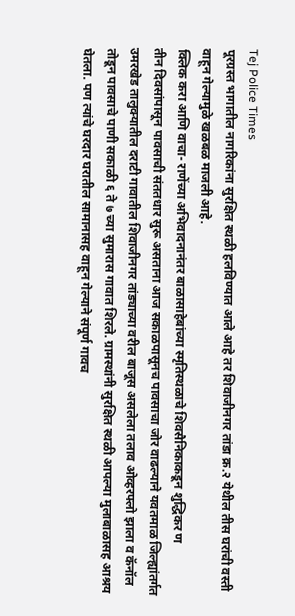Tej Police Times
पूरग्रस्त भागातील नागरिकांना सुरक्षित स्थळी हलविण्यात आले आहे तर शिवाजीनगर तांडा क्र.२ येथील तीस घरांची वस्ती वाहून गेल्यामुळे खळबळ माजली आहे.
क्लिक करा आणि वाचा- राणेंच्या अभिवादनानंतर बाळासाहेबांच्या स्मृतिस्थळाचे शिवसैनिकाकडून शुद्धिकर ण
तीन दिवसांपासून पावसाची संततधार सुरू असताना आज सकाळपासूनच पावसाचा जोर वाढल्याने यवतमाळ जिल्ह्यांतर्गत उमरखेड तालुक्यातील दराटी गावातील शिवाजीनगर तांड्याच्या वरील बाजूस असलेला तलाव ओव्हरफ्लो झाला व कॅनॉल तोडून पावसाचे पाणी सकाळी ६ ते ७ च्या सुमारास गावात शिरले. ग्रामस्थांनी सुरक्षित स्थळी आपल्या मुलाबाळासह आश्रय घेतला. पण त्यांचे घरदार घरातील सामानासह वाहून गेल्याने संपूर्ण गावच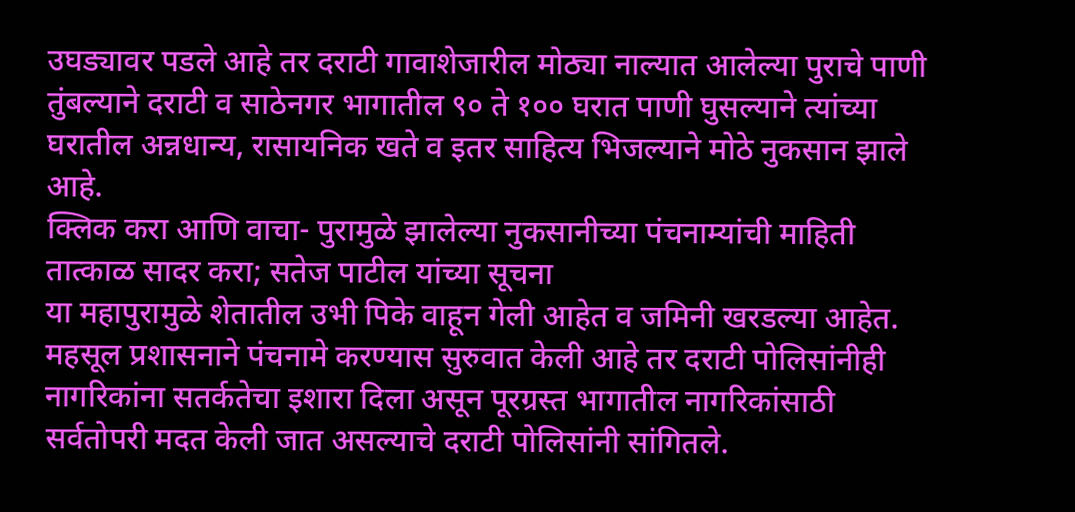उघड्यावर पडले आहे तर दराटी गावाशेजारील मोठ्या नाल्यात आलेल्या पुराचे पाणी तुंबल्याने दराटी व साठेनगर भागातील ९० ते १०० घरात पाणी घुसल्याने त्यांच्या घरातील अन्नधान्य, रासायनिक खते व इतर साहित्य भिजल्याने मोठे नुकसान झाले आहे.
क्लिक करा आणि वाचा- पुरामुळे झालेल्या नुकसानीच्या पंचनाम्यांची माहिती तात्काळ सादर करा; सतेज पाटील यांच्या सूचना
या महापुरामुळे शेतातील उभी पिके वाहून गेली आहेत व जमिनी खरडल्या आहेत. महसूल प्रशासनाने पंचनामे करण्यास सुरुवात केली आहे तर दराटी पोलिसांनीही नागरिकांना सतर्कतेचा इशारा दिला असून पूरग्रस्त भागातील नागरिकांसाठी सर्वतोपरी मदत केली जात असल्याचे दराटी पोलिसांनी सांगितले.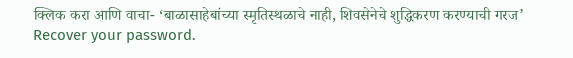क्लिक करा आणि वाचा- ‘बाळासाहेबांच्या स्मृतिस्थळाचे नाही, शिवसेनेचे शुद्धिकरण करण्याची गरज’
Recover your password.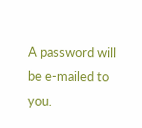A password will be e-mailed to you.